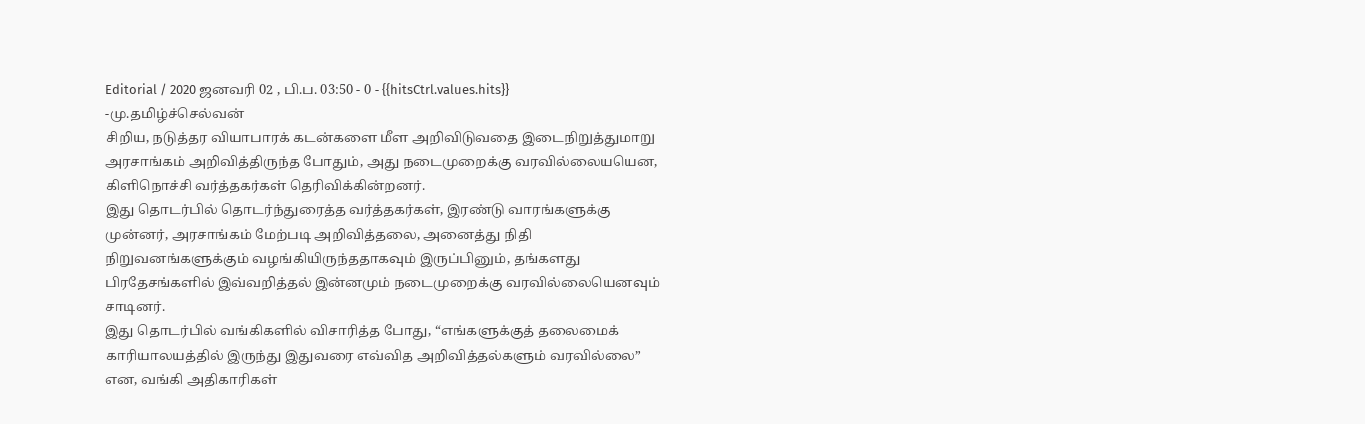Editorial / 2020 ஜனவரி 02 , பி.ப. 03:50 - 0 - {{hitsCtrl.values.hits}}
-மு.தமிழ்ச்செல்வன்
சிறிய, நடுத்தர வியாபாரக் கடன்களை மீள அறிவிடுவதை இடைநிறுத்துமாறு அரசாங்கம் அறிவித்திருந்த போதும், அது நடைமுறைக்கு வரவில்லையயென, கிளிநொச்சி வர்த்தகர்கள் தெரிவிக்கின்றனர்.
இது தொடர்பில் தொடர்ந்துரைத்த வர்த்தகர்கள், இரண்டு வாரங்களுக்கு முன்னர், அரசாங்கம் மேற்படி அறிவித்தலை, அனைத்து நிதி நிறுவனங்களுக்கும் வழங்கியிருந்ததாகவும் இருப்பினும், தங்களது பிரதேசங்களில் இவ்வறித்தல் இன்னமும் நடைமுறைக்கு வரவில்லையெனவும் சாடினர்.
இது தொடர்பில் வங்கிகளில் விசாரித்த போது, “எங்களுக்குத் தலைமைக் காரியாலயத்தில் இருந்து இதுவரை எவ்வித அறிவித்தல்களும் வரவில்லை” என, வங்கி அதிகாரிகள்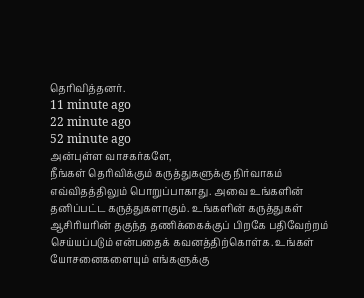தெரிவித்தனர்.
11 minute ago
22 minute ago
52 minute ago
அன்புள்ள வாசகர்களே,
நீங்கள் தெரிவிக்கும் கருத்துகளுக்கு நிர்வாகம் எவ்விதத்திலும் பொறுப்பாகாது. அவை உங்களின் தனிப்பட்ட கருத்துகளாகும். உங்களின் கருத்துகள் ஆசிரியரின் தகுந்த தணிக்கைக்குப் பிறகே பதிவேற்றம் செய்யப்படும் என்பதைக் கவனத்திற்கொள்க. உங்கள் யோசனைகளையும் எங்களுக்கு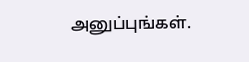அனுப்புங்கள்.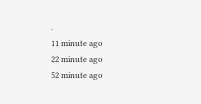.
11 minute ago
22 minute ago
52 minute ago